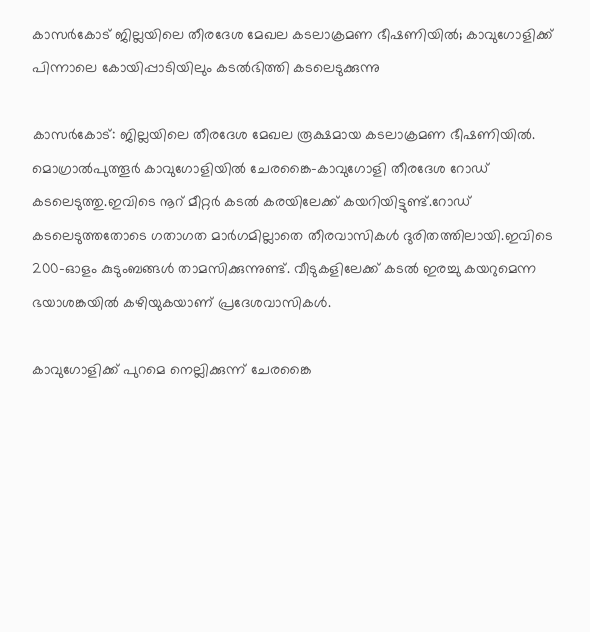കാസർകോട് ജില്ലയിലെ തീരദേശ മേഖല കടലാക്രമണ ഭീഷണിയിൽ; കാവുഗോളിക്ക് പിന്നാലെ കോയിപ്പാടിയിലും കടൽഭിത്തി കടലെടുക്കുന്നു

കാസർകോട്: ജില്ലയിലെ തീരദേശ മേഖല രൂക്ഷമായ കടലാക്രമണ ഭീഷണിയിൽ. മൊഗ്രാൽപുത്തൂർ കാവുഗോളിയിൽ ചേരങ്കൈ-കാവുഗോളി തീരദേശ റോഡ് കടലെടുത്തു.ഇവിടെ നൂറ് മീറ്റർ കടൽ കരയിലേക്ക് കയറിയിട്ടുണ്ട്.റോഡ് കടലെടുത്തതോടെ ഗതാഗത മാർഗമില്ലാതെ തീരവാസികൾ ദുരിതത്തിലായി.ഇവിടെ 200-ഓളം കുടുംബങ്ങൾ താമസിക്കുന്നുണ്ട്. വീടുകളിലേക്ക് കടൽ ഇരച്ചു കയറുമെന്ന ഭയാശങ്കയിൽ കഴിയുകയാണ് പ്രദേശവാസികൾ.

കാവുഗോളിക്ക് പുറമെ നെല്ലിക്കുന്ന് ചേരങ്കൈ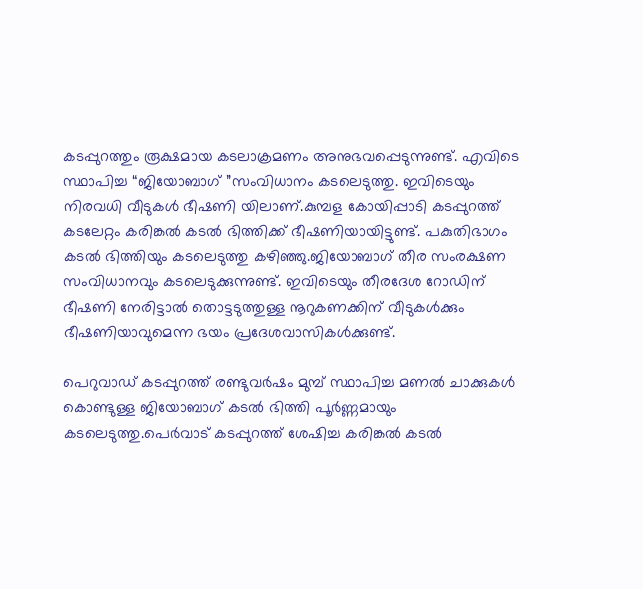കടപ്പുറത്തും രൂക്ഷമായ കടലാക്രമണം അനുഭവപ്പെടുന്നുണ്ട്. എവിടെ സ്ഥാപിച്ച “ജിയോബാഗ് ”സംവിധാനം കടലെടുത്തു. ഇവിടെയും നിരവധി വീടുകൾ ഭീഷണി യിലാണ്.കുമ്പള കോയിപ്പാടി കടപ്പുറത്ത് കടലേറ്റം കരിങ്കൽ കടൽ ഭിത്തിക്ക് ഭീഷണിയായിട്ടുണ്ട്. പകുതിഭാഗം കടൽ ഭിത്തിയും കടലെടുത്തു കഴിഞ്ഞു.ജിയോബാഗ് തീര സംരക്ഷണ സംവിധാനവും കടലെടുക്കുന്നുണ്ട്. ഇവിടെയും തീരദേശ റോഡിന് ഭീഷണി നേരിട്ടാൽ തൊട്ടടുത്തുള്ള നൂറുകണക്കിന് വീടുകൾക്കും ഭീഷണിയാവുമെന്ന ഭയം പ്രദേശവാസികൾക്കുണ്ട്.

പെറുവാഡ് കടപ്പുറത്ത് രണ്ടുവർഷം മുമ്പ് സ്ഥാപിച്ച മണൽ ചാക്കുകൾ കൊണ്ടുള്ള ജിയോബാഗ് കടൽ ഭിത്തി പൂർണ്ണമായും കടലെടുത്തു.പെർവാട് കടപ്പുറത്ത് ശേഷിച്ച കരിങ്കൽ കടൽ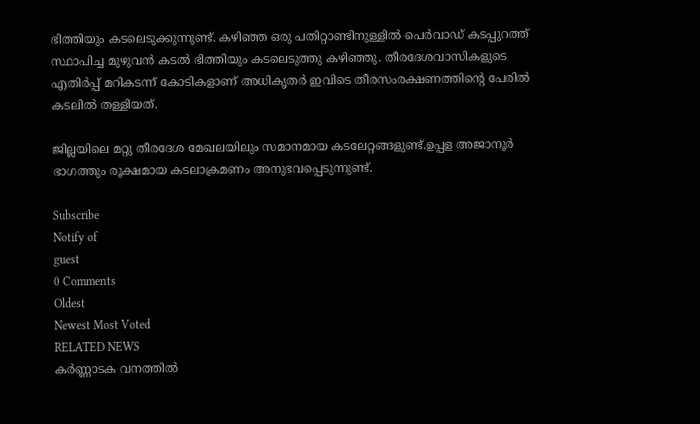ഭിത്തിയും കടലെടുക്കുന്നുണ്ട്. കഴിഞ്ഞ ഒരു പതിറ്റാണ്ടിനുള്ളിൽ പെർവാഡ് കടപ്പുറത്ത് സ്ഥാപിച്ച മുഴുവൻ കടൽ ഭിത്തിയും കടലെടുത്തു കഴിഞ്ഞു. തീരദേശവാസികളുടെ എതിർപ്പ് മറികടന്ന് കോടികളാണ് അധികൃതർ ഇവിടെ തീരസംരക്ഷണത്തിന്റെ പേരിൽ കടലിൽ തള്ളിയത്.

ജില്ലയിലെ മറ്റു തീരദേശ മേഖലയിലും സമാനമായ കടലേറ്റങ്ങളുണ്ട്.ഉപ്പള അജാനൂർ ഭാഗത്തും രൂക്ഷമായ കടലാക്രമണം അനുഭവപ്പെടുന്നുണ്ട്.

Subscribe
Notify of
guest
0 Comments
Oldest
Newest Most Voted
RELATED NEWS
കർണ്ണാടക വനത്തിൽ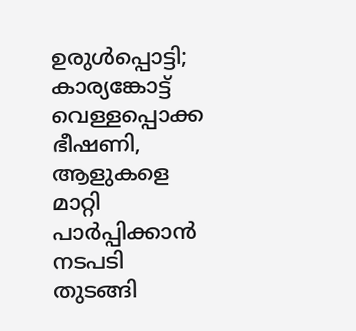ഉരുൾപ്പൊട്ടി; കാര്യങ്കോട്ട് വെള്ളപ്പൊക്ക ഭീഷണി, ആളുകളെ മാറ്റി പാർപ്പിക്കാൻ നടപടി തുടങ്ങി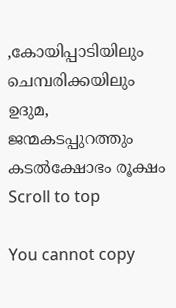,കോയിപ്പാടിയിലും ചെമ്പരിക്കയിലും ഉദുമ, ജന്മകടപ്പുറത്തും കടല്‍ക്ഷോഭം രൂക്ഷം
Scroll to top

You cannot copy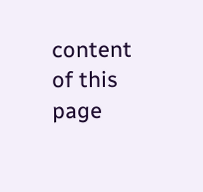content of this page